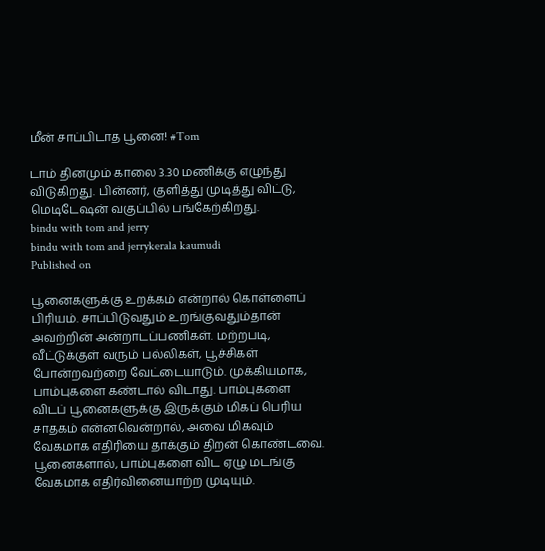மீன் சாப்பிடாத பூனை! #Tom

டாம் தினமும் காலை 3.30 மணிக்கு எழுந்து விடுகிறது. பின்னர், குளித்து முடித்து விட்டு, மெடிடேஷன் வகுப்பில் பங்கேற்கிறது.
bindu with tom and jerry
bindu with tom and jerrykerala kaumudi
Published on

பூனைகளுக்கு உறக்கம் என்றால் கொள்ளைப் பிரியம். சாப்பிடுவதும் உறங்குவதும்தான் அவற்றின் அன்றாடப்பணிகள். மற்றபடி, வீட்டுக்குள் வரும் பல்லிகள், பூச்சிகள் போன்றவற்றை வேட்டையாடும். முக்கியமாக, பாம்புகளை கண்டால் விடாது. பாம்புகளை விடப் பூனைகளுக்கு இருக்கும் மிகப் பெரிய சாதகம் என்னவென்றால், அவை மிகவும் வேகமாக எதிரியை தாக்கும் திறன் கொண்டவை. பூனைகளால், பாம்புகளை விட ஏழு மடங்கு வேகமாக எதிர்வினையாற்ற முடியும்.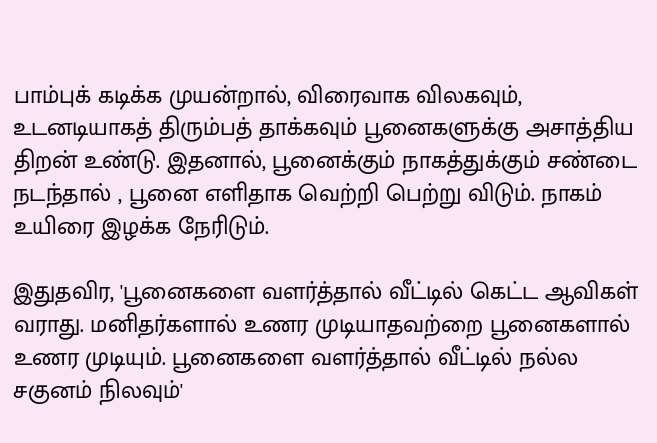பாம்புக் கடிக்க முயன்றால், விரைவாக விலகவும், உடனடியாகத் திரும்பத் தாக்கவும் பூனைகளுக்கு அசாத்திய திறன் உண்டு. இதனால், பூனைக்கும் நாகத்துக்கும் சண்டை நடந்தால் , பூனை எளிதாக வெற்றி பெற்று விடும். நாகம் உயிரை இழக்க நேரிடும்.

இதுதவிர, 'பூனைகளை வளர்த்தால் வீட்டில் கெட்ட ஆவிகள் வராது. மனிதர்களால் உணர முடியாதவற்றை பூனைகளால் உணர முடியும். பூனைகளை வளர்த்தால் வீட்டில் நல்ல சகுனம் நிலவும்'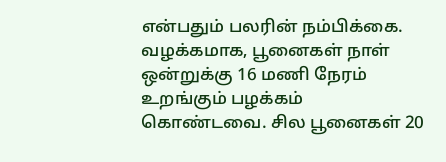என்பதும் பலரின் நம்பிக்கை. வழக்கமாக, பூனைகள் நாள் ஒன்றுக்கு 16 மணி நேரம் உறங்கும் பழக்கம் கொண்டவை. சில பூனைகள் 20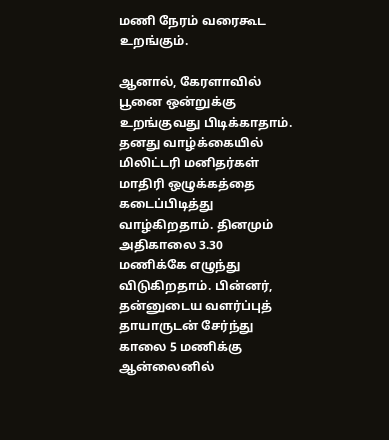மணி நேரம் வரைகூட உறங்கும்.

ஆனால், கேரளாவில் பூனை ஒன்றுக்கு உறங்குவது பிடிக்காதாம். தனது வாழ்க்கையில் மிலிட்டரி மனிதர்கள் மாதிரி ஒழுக்கத்தை கடைப்பிடித்து வாழ்கிறதாம். தினமும் அதிகாலை 3.30 மணிக்கே எழுந்து விடுகிறதாம். பின்னர், தன்னுடைய வளர்ப்புத் தாயாருடன் சேர்ந்து காலை 5 மணிக்கு ஆன்லைனில்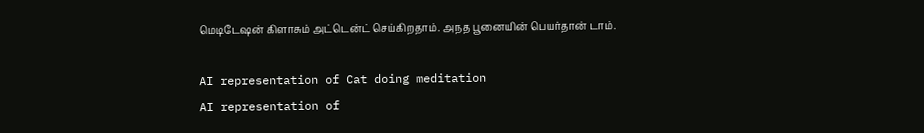மெடிடேஷன் கிளாசும் அட்டென்ட் செய்கிறதாம். அநத பூனையின் பெயர்தான் டாம்.

AI representation of Cat doing meditation
AI representation of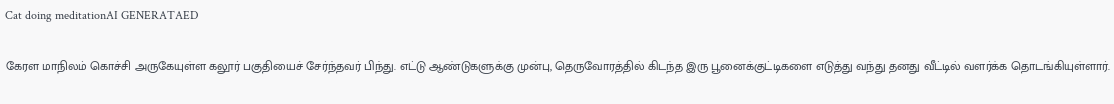Cat doing meditationAI GENERATAED

கேரள மாநிலம் கொச்சி அருகேயுள்ள கலூர் பகுதியைச் சேர்ந்தவர் பிந்து. எட்டு ஆண்டுகளுக்கு முன்பு, தெருவோரத்தில் கிடந்த இரு பூனைக்குட்டிகளை எடுத்து வந்து தனது வீட்டில் வளர்க்க தொடங்கியுள்ளார்.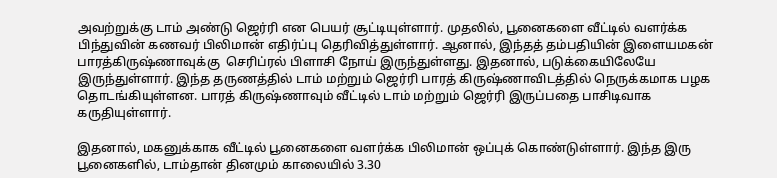அவற்றுக்கு டாம் அண்டு ஜெர்ரி என பெயர் சூட்டியுள்ளார். முதலில், பூனைகளை வீட்டில் வளர்க்க பிந்துவின் கணவர் பிலிமான் எதிர்ப்பு தெரிவித்துள்ளார். ஆனால், இந்தத் தம்பதியின் இளையமகன் பாரத்கிருஷ்ணாவுக்கு  செரிப்ரல் பிளாசி நோய் இருந்துள்ளது. இதனால், படுக்கையிலேயே இருந்துள்ளார். இந்த தருணத்தில் டாம் மற்றும் ஜெர்ரி பாரத் கிருஷ்ணாவிடத்தில் நெருக்கமாக பழக தொடங்கியுள்ளன. பாரத் கிருஷ்ணாவும் வீட்டில் டாம் மற்றும் ஜெர்ரி இருப்பதை பாசிடிவாக கருதியுள்ளார்.

இதனால், மகனுக்காக வீட்டில் பூனைகளை வளர்க்க பிலிமான் ஒப்புக் கொண்டுள்ளார். இந்த இரு பூனைகளில், டாம்தான் தினமும் காலையில் 3.30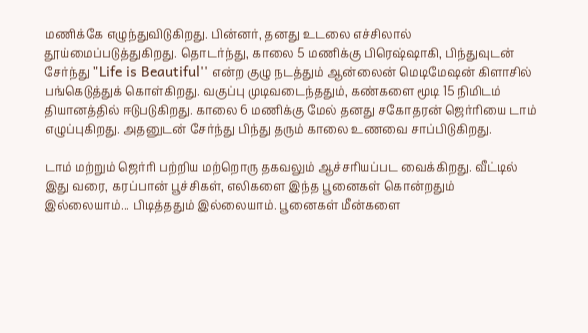மணிக்கே எழுந்துவிடுகிறது. பின்னர், தனது உடலை எச்சிலால் தூய்மைப்படுத்துகிறது. தொடர்ந்து, காலை 5 மணிக்கு பிரெஷ்ஷாகி, பிந்துவுடன் சேர்ந்து "Life is Beautiful'' என்ற குழு நடத்தும் ஆன்லைன் மெடிமேஷன் கிளாசில் பங்கெடுத்துக் கொள்கிறது. வகுப்பு முடிவடைந்ததும், கண்களை மூடி 15 நிமிடம் தியானத்தில் ஈடுபடுகிறது. காலை 6 மணிக்கு மேல் தனது சகோதரன் ஜெர்ரியை டாம் எழுப்புகிறது. அதனுடன் சேர்ந்து பிந்து தரும் காலை உணவை சாப்பிடுகிறது.

டாம் மற்றும் ஜெர்ரி பற்றிய மற்றொரு தகவலும் ஆச்சரியப்பட வைக்கிறது. வீட்டில் இது வரை, கரப்பான் பூச்சிகள், எலிகளை இந்த பூனைகள் கொன்றதும் இல்லையாம்... பிடித்ததும் இல்லையாம். பூனைகள் மீன்களை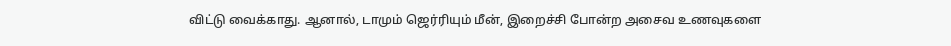விட்டு வைக்காது. ஆனால், டாமும் ஜெர்ரியும் மீன், இறைச்சி போன்ற அசைவ உணவுகளை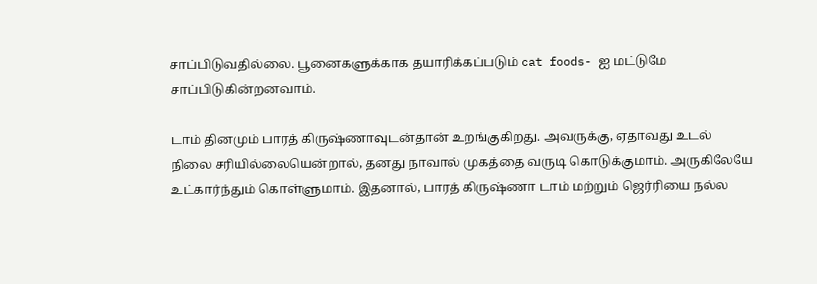சாப்பிடுவதில்லை. பூனைகளுக்காக தயாரிக்கப்படும் cat foods- ஐ மட்டுமே சாப்பிடுகின்றனவாம்.

டாம் தினமும் பாரத் கிருஷ்ணாவுடன்தான் உறங்குகிறது. அவருக்கு, ஏதாவது உடல் நிலை சரியில்லையென்றால், தனது நாவால் முகத்தை வருடி கொடுக்குமாம். அருகிலேயே உட்கார்ந்தும் கொள்ளுமாம். இதனால், பாரத் கிருஷ்ணா டாம் மற்றும் ஜெர்ரியை நல்ல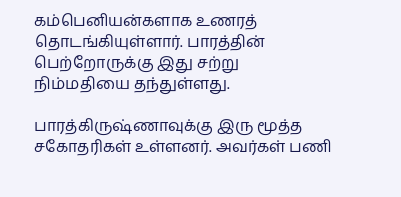கம்பெனியன்களாக உணரத் தொடங்கியுள்ளார். பாரத்தின் பெற்றோருக்கு இது சற்று நிம்மதியை தந்துள்ளது.

பாரத்கிருஷ்ணாவுக்கு இரு மூத்த சகோதரிகள் உள்ளனர். அவர்கள் பணி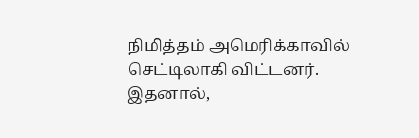நிமித்தம் அமெரிக்காவில் செட்டிலாகி விட்டனர். இதனால்,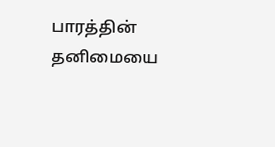பாரத்தின் தனிமையை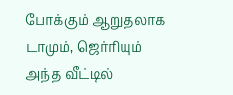போக்கும் ஆறுதலாக டாமும், ஜெர்ரியும் அந்த வீட்டில்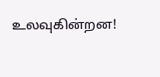உலவுகின்றன!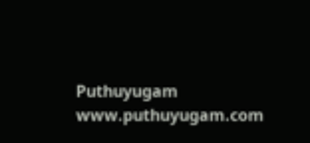Puthuyugam
www.puthuyugam.com